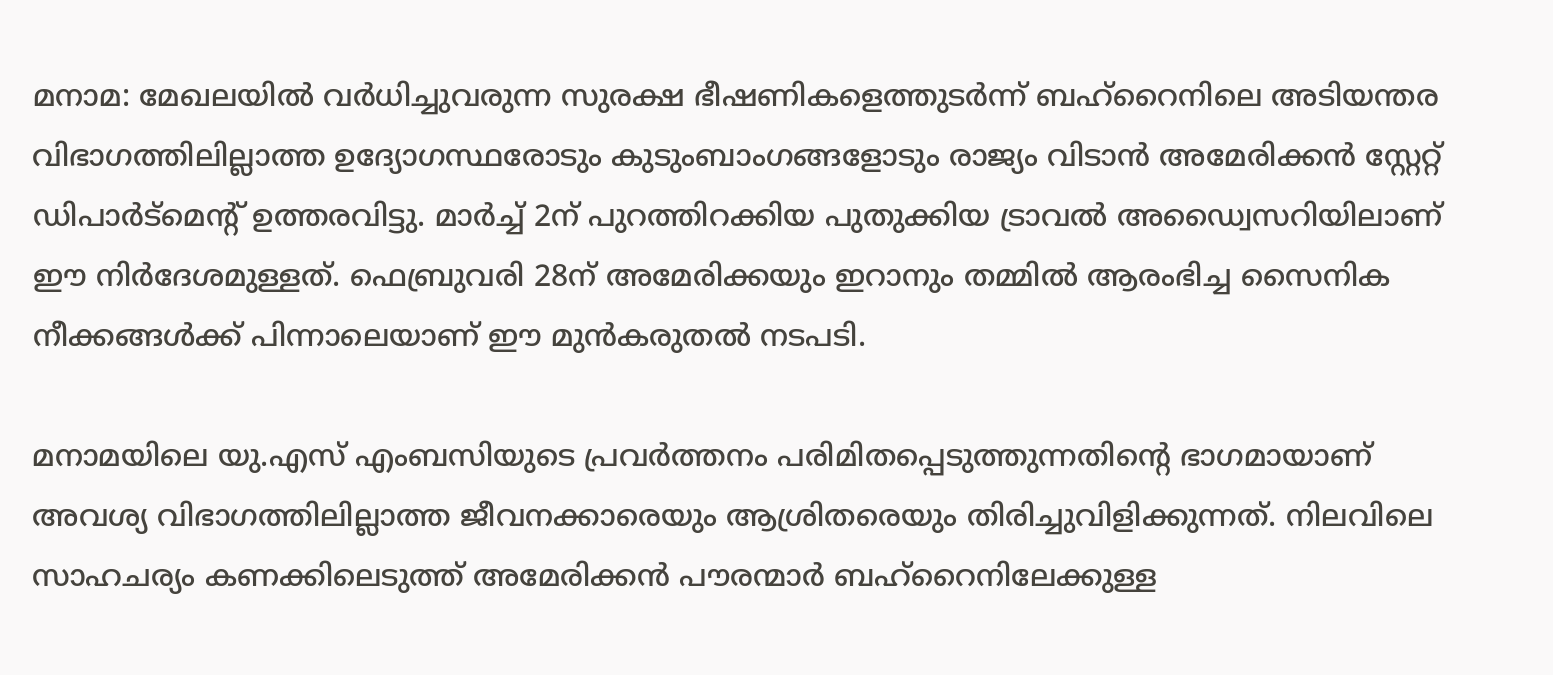മനാമ: മേഖലയിൽ വർധിച്ചുവരുന്ന സുരക്ഷ ഭീഷണികളെത്തുടർന്ന് ബഹ്റൈനിലെ അടിയന്തര വിഭാഗത്തിലില്ലാത്ത ഉദ്യോഗസ്ഥരോടും കുടുംബാംഗങ്ങളോടും രാജ്യം വിടാൻ അമേരിക്കൻ സ്റ്റേറ്റ് ഡിപാർട്മെന്റ് ഉത്തരവിട്ടു. മാർച്ച് 2ന് പുറത്തിറക്കിയ പുതുക്കിയ ട്രാവൽ അഡ്വൈസറിയിലാണ് ഈ നിർദേശമുള്ളത്. ഫെബ്രുവരി 28ന് അമേരിക്കയും ഇറാനും തമ്മിൽ ആരംഭിച്ച സൈനിക നീക്കങ്ങൾക്ക് പിന്നാലെയാണ് ഈ മുൻകരുതൽ നടപടി.

മനാമയിലെ യു.എസ് എംബസിയുടെ പ്രവർത്തനം പരിമിതപ്പെടുത്തുന്നതിന്റെ ഭാഗമായാണ് അവശ്യ വിഭാഗത്തിലില്ലാത്ത ജീവനക്കാരെയും ആശ്രിതരെയും തിരിച്ചുവിളിക്കുന്നത്. നിലവിലെ സാഹചര്യം കണക്കിലെടുത്ത് അമേരിക്കൻ പൗരന്മാർ ബഹ്റൈനിലേക്കുള്ള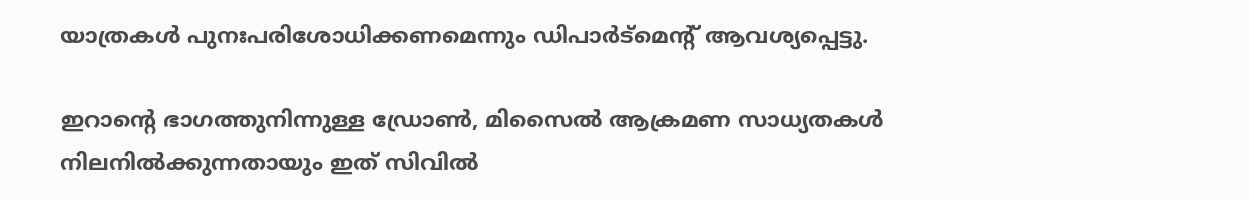യാത്രകൾ പുനഃപരിശോധിക്കണമെന്നും ഡിപാർട്മെന്റ് ആവശ്യപ്പെട്ടു.

ഇറാന്റെ ഭാഗത്തുനിന്നുള്ള ഡ്രോൺ, മിസൈൽ ആക്രമണ സാധ്യതകൾ നിലനിൽക്കുന്നതായും ഇത് സിവിൽ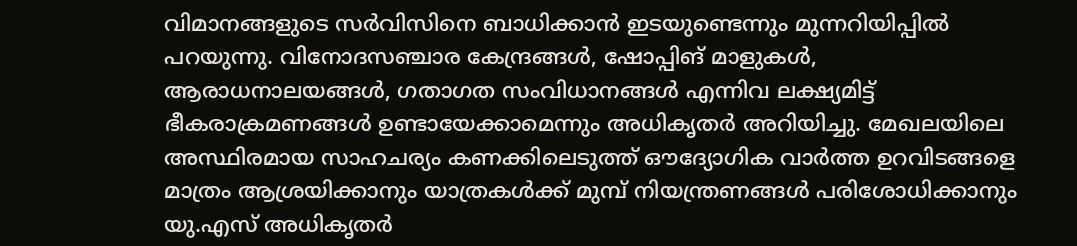വിമാനങ്ങളുടെ സർവിസിനെ ബാധിക്കാൻ ഇടയുണ്ടെന്നും മുന്നറിയിപ്പിൽ പറയുന്നു. വിനോദസഞ്ചാര കേന്ദ്രങ്ങൾ, ഷോപ്പിങ് മാളുകൾ, ആരാധനാലയങ്ങൾ, ഗതാഗത സംവിധാനങ്ങൾ എന്നിവ ലക്ഷ്യമിട്ട് ഭീകരാക്രമണങ്ങൾ ഉണ്ടായേക്കാമെന്നും അധികൃതർ അറിയിച്ചു. മേഖലയിലെ അസ്ഥിരമായ സാഹചര്യം കണക്കിലെടുത്ത് ഔദ്യോഗിക വാർത്ത ഉറവിടങ്ങളെ മാത്രം ആശ്രയിക്കാനും യാത്രകൾക്ക് മുമ്പ് നിയന്ത്രണങ്ങൾ പരിശോധിക്കാനും യു.എസ് അധികൃതർ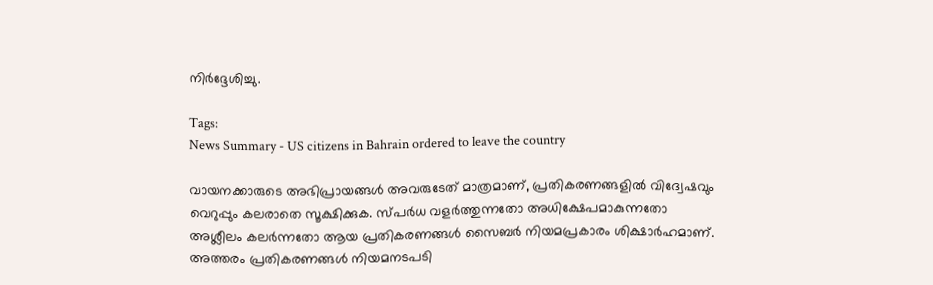നിർദ്ദേശിച്ചു.

Tags:
News Summary - US citizens in Bahrain ordered to leave the country

വായനക്കാരുടെ അഭിപ്രായങ്ങള്‍ അവരുടേത് മാത്രമാണ്, പ്രതികരണങ്ങളിൽ വിദ്വേഷവും വെറുപ്പും കലരാതെ സൂക്ഷിക്കുക. സ്പർധ വളർത്തുന്നതോ അധിക്ഷേപമാകുന്നതോ അശ്ലീലം കലർന്നതോ ആയ പ്രതികരണങ്ങൾ സൈബർ നിയമപ്രകാരം ശിക്ഷാർഹമാണ്. അത്തരം പ്രതികരണങ്ങൾ നിയമനടപടി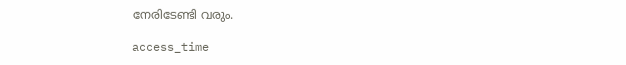നേരിടേണ്ടി വരും.

access_time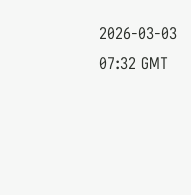2026-03-03 07:32 GMT